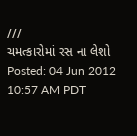///
ચમત્કારોમાં રસ ના લેશો
Posted: 04 Jun 2012 10:57 AM PDT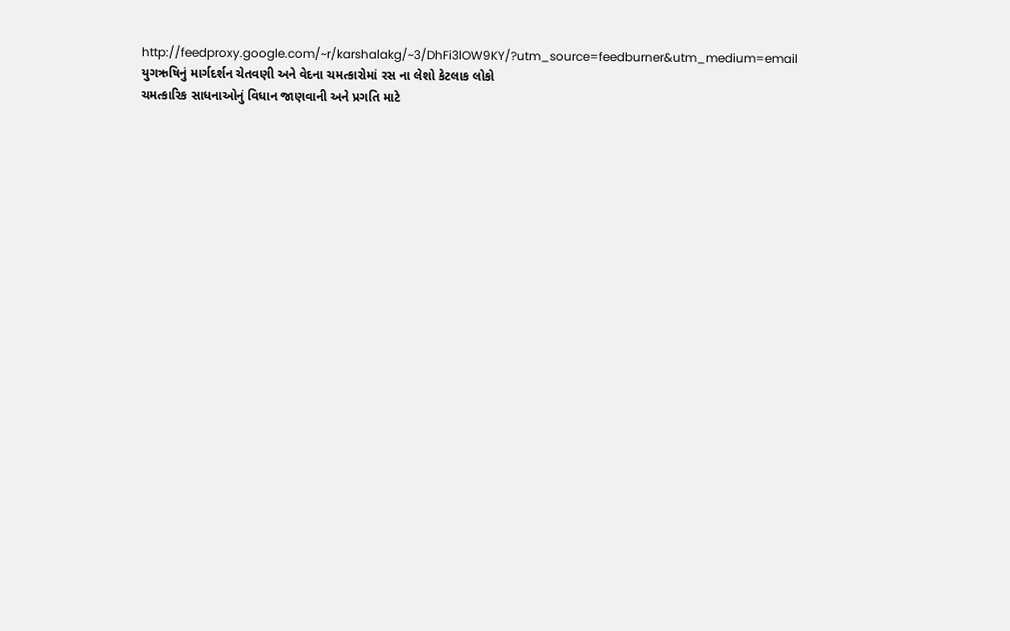http://feedproxy.google.com/~r/karshalakg/~3/DhFi3lOW9KY/?utm_source=feedburner&utm_medium=email
યુગઋષિનું માર્ગદર્શન ચેતવણી અને વેદના ચમત્કારોમાં રસ ના લેશો કેટલાક લોકો
ચમત્કારિક સાધનાઓનું વિધાન જાણવાની અને પ્રગતિ માટે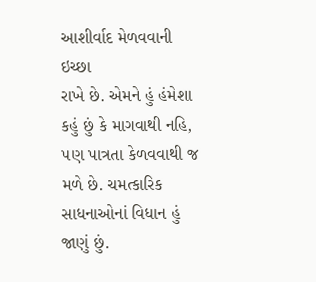આશીર્વાદ મેળવવાની ઇચ્છા
રાખે છે. એમને હું હંમેશા કહું છું કે માગવાથી નહિ, ૫ણ પાત્રતા કેળવવાથી જ
મળે છે. ચમત્કારિક સાધનાઓનાં વિધાન હું જાણું છું.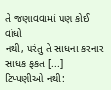તે જણાવવામાં ૫ણ કોઈ વાંધો
નથી, ૫રંતુ તે સાધના કરનાર સાધક ફકત [...]
ટિપ્પણીઓ નથી: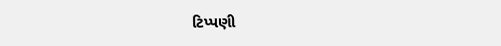ટિપ્પણી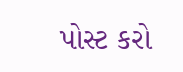પોસ્ટ કરો